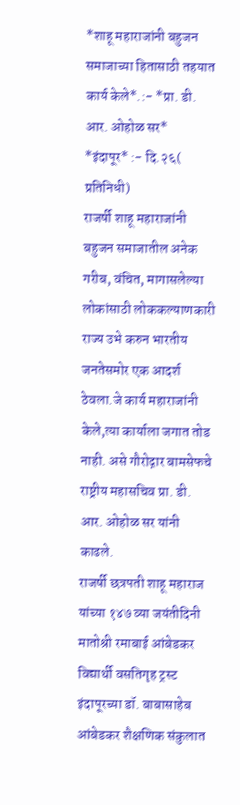*शाहू महाराजांनी बहुजन समाजाच्या हितासाठी तहयात कार्य केले*.:- *प्रा. डी. आर. ओहोळ सर*
*इंदापूर* :- दि.२६( प्रतिनिधी)
राजर्षी शाहू महाराजांनी बहुजन समाजातील अनेक गरीब, वंचित, मागासलेल्या लोकांसाठी लोककल्याणकारी राज्य उभे करुन भारतीय जनतेसमोर एक आदर्श ठेवला.जे कार्य महाराजांनी केले,त्या कार्याला जगात तोड नाही. असे गौरोद्गार बामसेफचे राष्ट्रीय महासचिव प्रा. डी. आर. ओहोळ सर यांनी काढले.
राजर्षी छत्रपती शाहू महाराज यांच्या १४७ व्या जयंतीदिनी मातोश्री रमाबाई आंबेडकर विद्यार्थी वसतिगृह ट्रस्ट इंदापूरच्या डॉ. बाबासाहेब आंबेडकर शैक्षणिक संकुलात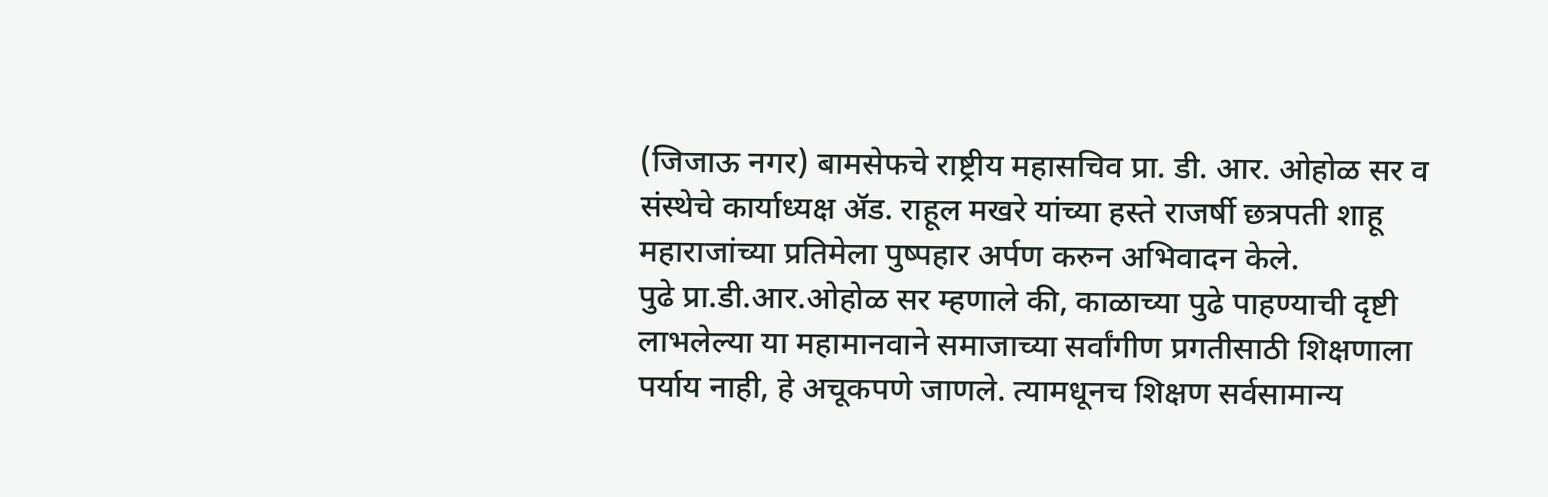(जिजाऊ नगर) बामसेफचे राष्ट्रीय महासचिव प्रा. डी. आर. ओहोळ सर व संस्थेचे कार्याध्यक्ष ॲड. राहूल मखरे यांच्या हस्ते राजर्षी छत्रपती शाहू महाराजांच्या प्रतिमेला पुष्पहार अर्पण करुन अभिवादन केले.
पुढे प्रा.डी.आर.ओहोळ सर म्हणाले की, काळाच्या पुढे पाहण्याची दृष्टी लाभलेल्या या महामानवाने समाजाच्या सर्वांगीण प्रगतीसाठी शिक्षणाला पर्याय नाही, हे अचूकपणे जाणले. त्यामधूनच शिक्षण सर्वसामान्य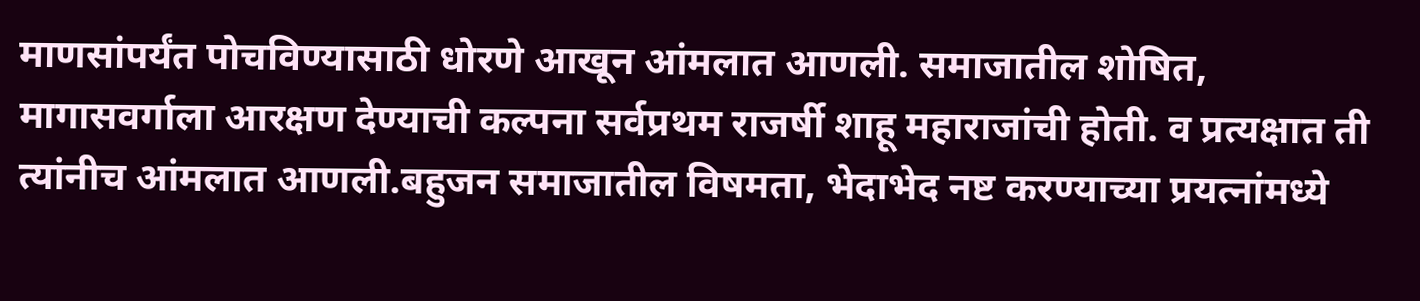माणसांपर्यंत पोचविण्यासाठी धोरणे आखून आंमलात आणली. समाजातील शोषित, मागासवर्गाला आरक्षण देण्याची कल्पना सर्वप्रथम राजर्षी शाहू महाराजांची होती. व प्रत्यक्षात ती त्यांनीच आंमलात आणली.बहुजन समाजातील विषमता, भेदाभेद नष्ट करण्याच्या प्रयत्नांमध्ये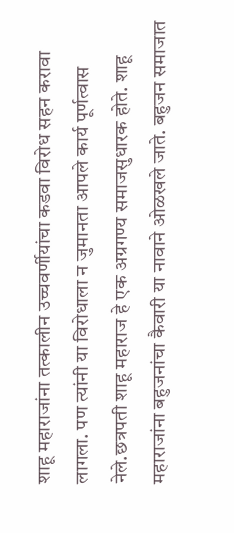शाहू महाराजांना तत्कालीन उच्चवर्णीयांचा कडवा विरोध सहन करावा लागला. पण त्यांनी या विरोधाला न जुमानता आपले कार्य पूर्णत्वास नेले.छत्रपती शाहू महाराज हे एक अग्रगण्य समाजसुधारक होते. शाहू महाराजांना बहुजनांचा कैवारी या नावाने ओळखले जाते. बहुजन समाजात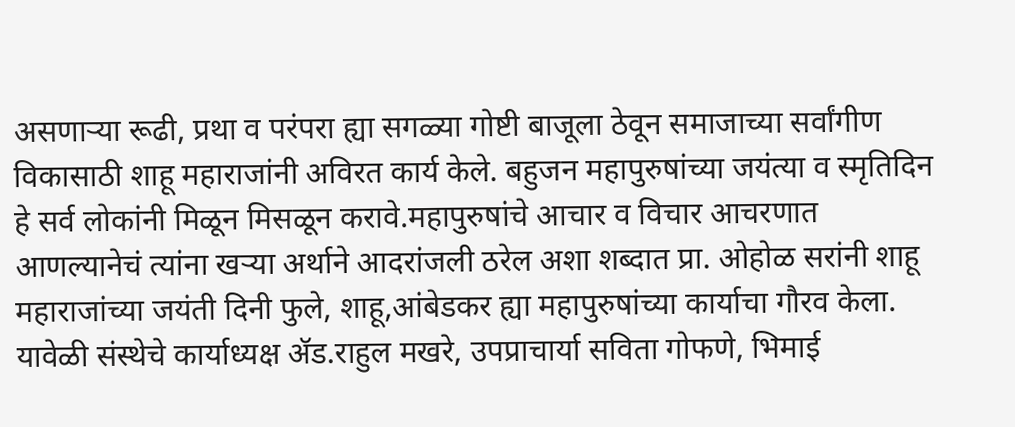असणाऱ्या रूढी, प्रथा व परंपरा ह्या सगळ्या गोष्टी बाजूला ठेवून समाजाच्या सर्वांगीण विकासाठी शाहू महाराजांनी अविरत कार्य केले. बहुजन महापुरुषांच्या जयंत्या व स्मृतिदिन हे सर्व लोकांनी मिळून मिसळून करावे.महापुरुषांचे आचार व विचार आचरणात आणल्यानेचं त्यांना खऱ्या अर्थाने आदरांजली ठरेल अशा शब्दात प्रा. ओहोळ सरांनी शाहू महाराजांच्या जयंती दिनी फुले, शाहू,आंबेडकर ह्या महापुरुषांच्या कार्याचा गौरव केला.
यावेळी संस्थेचे कार्याध्यक्ष ॲड.राहुल मखरे, उपप्राचार्या सविता गोफणे, भिमाई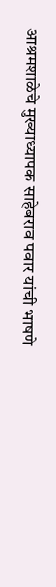आश्रमशाळेचे मुख्याध्यापक साहेबराव पवार यांची भाषणे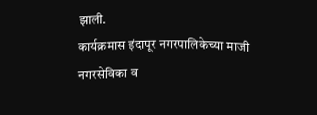झाली.
कार्यक्रमास इंदापूर नगरपालिकेच्या माजी नगरसेविका व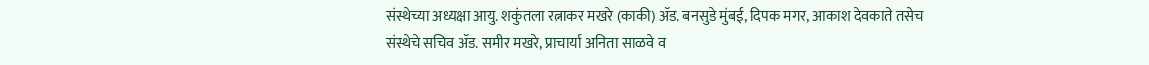संस्थेच्या अध्यक्षा आयु. शकुंतला रत्नाकर मखरे (काकी) ॲड. बनसुडे मुंबई, दिपक मगर, आकाश देवकाते तसेच संस्थेचे सचिव ॲड. समीर मखरे, प्राचार्या अनिता साळवे व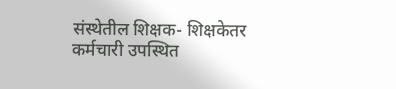संस्थेतील शिक्षक- शिक्षकेतर कर्मचारी उपस्थित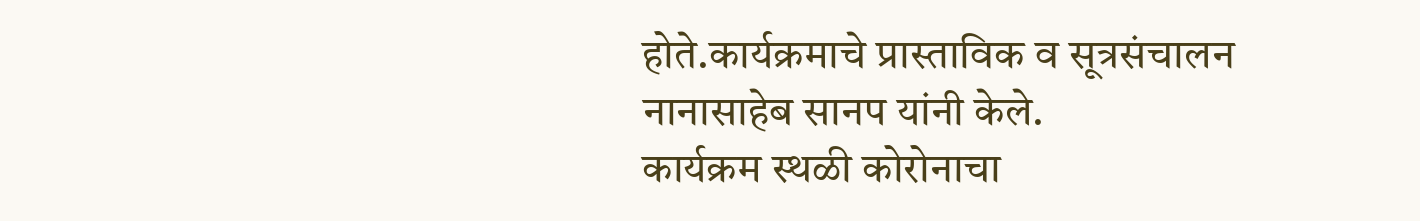होते.कार्यक्रमाचे प्रास्ताविक व सूत्रसंचालन नानासाहेब सानप यांनी केले.
कार्यक्रम स्थळी कोरोनाचा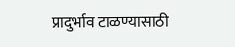प्रादुर्भाव टाळण्यासाठी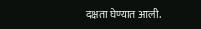दक्षता घेण्यात आली.